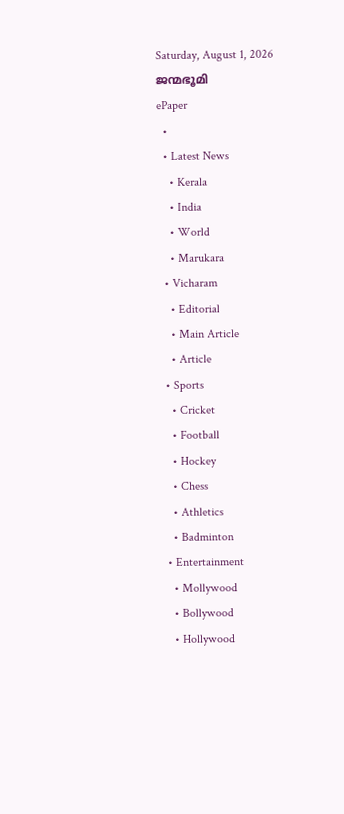Saturday, August 1, 2026
ജന്മഭൂമി
ePaper
  •
  • Latest News
    • Kerala
    • India
    • World
    • Marukara
  • Vicharam
    • Editorial
    • Main Article
    • Article
  • Sports
    • Cricket
    • Football
    • Hockey
    • Chess
    • Athletics
    • Badminton
  • Entertainment
    • Mollywood
    • Bollywood
    • Hollywood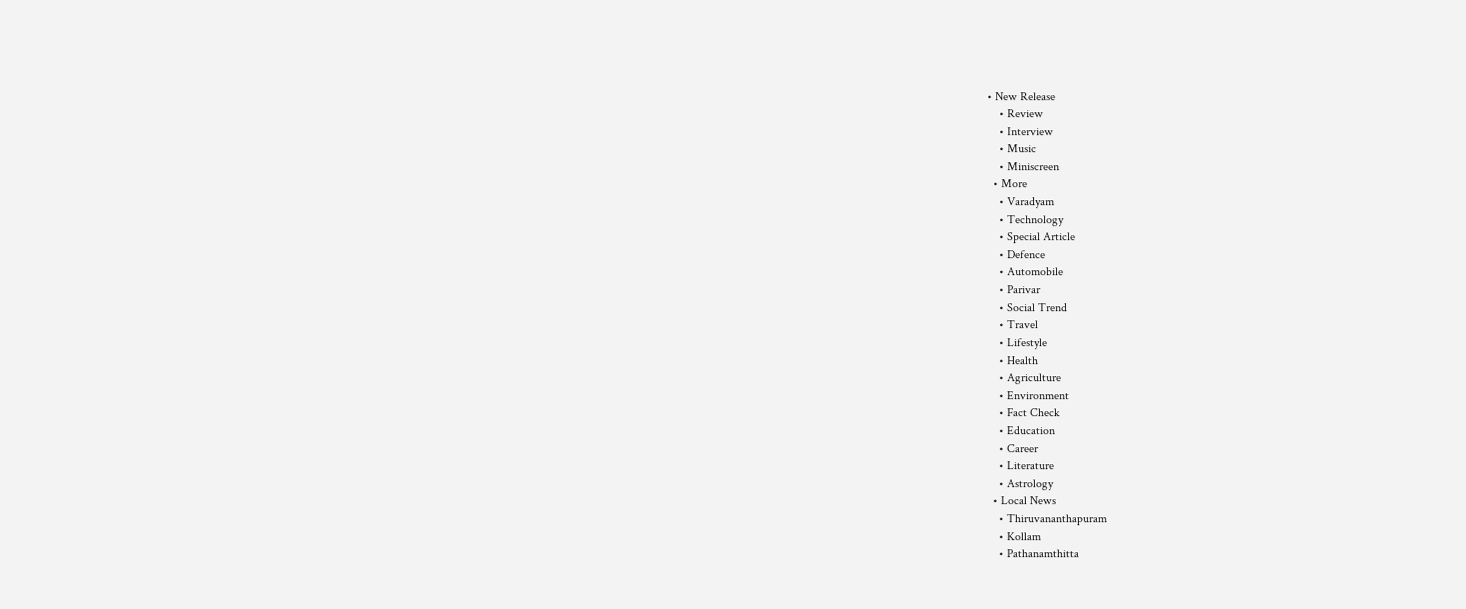• New Release
    • Review
    • Interview
    • Music
    • Miniscreen
  • More
    • Varadyam
    • Technology
    • Special Article
    • Defence
    • Automobile
    • Parivar
    • Social Trend
    • Travel
    • Lifestyle
    • Health
    • Agriculture
    • Environment
    • Fact Check
    • Education
    • Career
    • Literature
    • Astrology
  • Local News
    • Thiruvananthapuram
    • Kollam
    • Pathanamthitta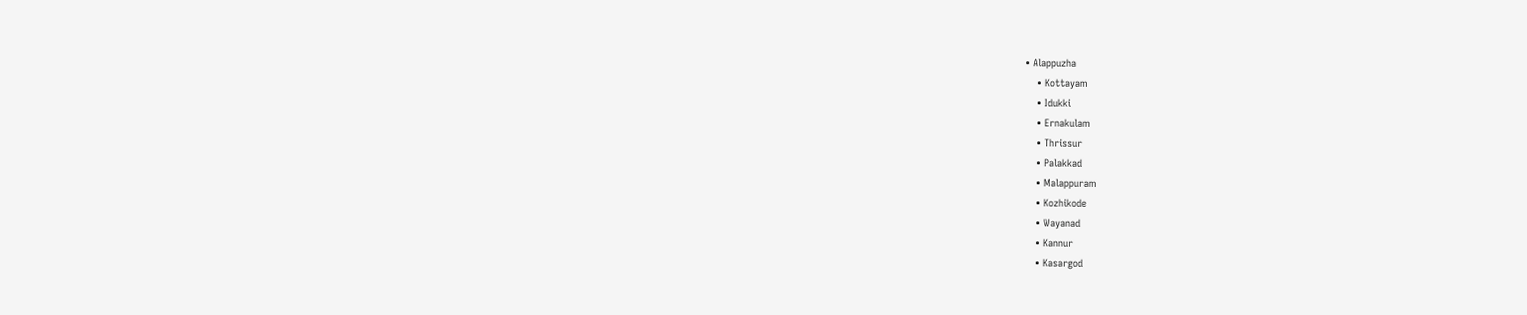• Alappuzha
    • Kottayam
    • Idukki
    • Ernakulam
    • Thrissur
    • Palakkad
    • Malappuram
    • Kozhikode
    • Wayanad
    • Kannur
    • Kasargod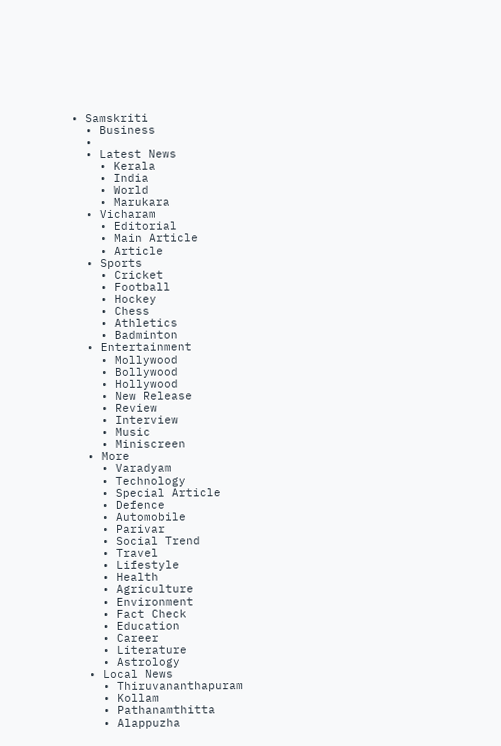• Samskriti
  • Business
  •
  • Latest News
    • Kerala
    • India
    • World
    • Marukara
  • Vicharam
    • Editorial
    • Main Article
    • Article
  • Sports
    • Cricket
    • Football
    • Hockey
    • Chess
    • Athletics
    • Badminton
  • Entertainment
    • Mollywood
    • Bollywood
    • Hollywood
    • New Release
    • Review
    • Interview
    • Music
    • Miniscreen
  • More
    • Varadyam
    • Technology
    • Special Article
    • Defence
    • Automobile
    • Parivar
    • Social Trend
    • Travel
    • Lifestyle
    • Health
    • Agriculture
    • Environment
    • Fact Check
    • Education
    • Career
    • Literature
    • Astrology
  • Local News
    • Thiruvananthapuram
    • Kollam
    • Pathanamthitta
    • Alappuzha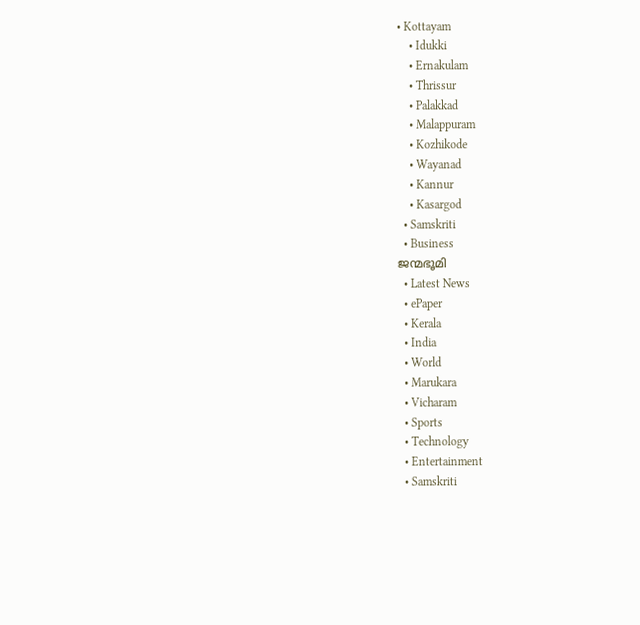• Kottayam
    • Idukki
    • Ernakulam
    • Thrissur
    • Palakkad
    • Malappuram
    • Kozhikode
    • Wayanad
    • Kannur
    • Kasargod
  • Samskriti
  • Business
ജന്മഭൂമി
  • Latest News
  • ePaper
  • Kerala
  • India
  • World
  • Marukara
  • Vicharam
  • Sports
  • Technology
  • Entertainment
  • Samskriti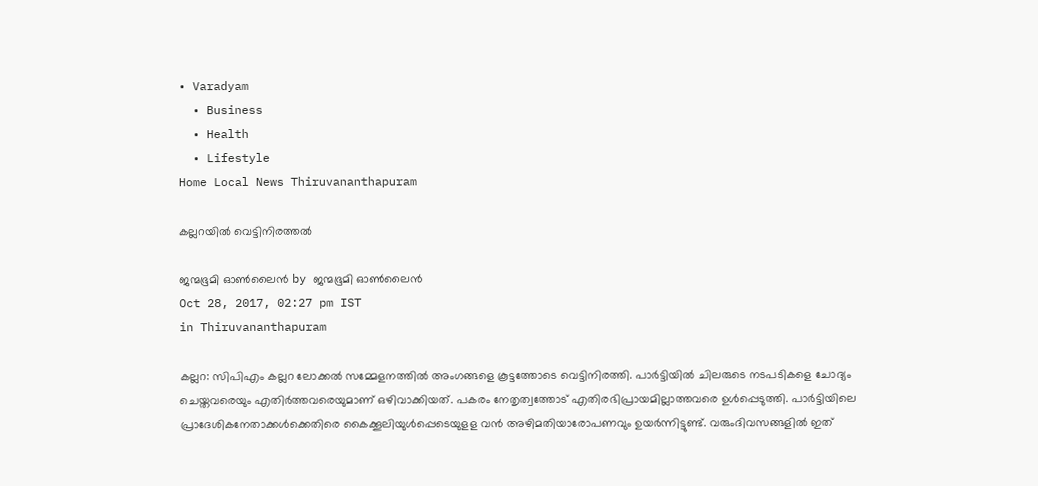• Varadyam
  • Business
  • Health
  • Lifestyle
Home Local News Thiruvananthapuram

കല്ലറയില്‍ വെട്ടിനിരത്തല്‍

ജന്മഭൂമി ഓണ്‍ലൈന്‍ by ജന്മഭൂമി ഓണ്‍ലൈന്‍
Oct 28, 2017, 02:27 pm IST
in Thiruvananthapuram

കല്ലറ: സിപിഎം കല്ലറ ലോക്കല്‍ സമ്മേളനത്തില്‍ അംഗങ്ങളെ കൂട്ടത്തോടെ വെട്ടിനിരത്തി. പാര്‍ട്ടിയില്‍ ചിലരുടെ നടപടികളെ ചോദ്യം ചെയ്തവരെയും എതിര്‍ത്തവരെയുമാണ് ഒഴിവാക്കിയത്. പകരം നേതൃത്വത്തോട് എതിരഭിപ്രായമില്ലാത്തവരെ ഉള്‍പ്പെടുത്തി. പാര്‍ട്ടിയിലെ പ്രാദേശികനേതാക്കള്‍ക്കെതിരെ കൈക്കൂലിയുള്‍പ്പെടെയുളള വന്‍ അഴിമതിയാരോപണവും ഉയര്‍ന്നിട്ടുണ്ട്. വരുംദിവസങ്ങളില്‍ ഇത്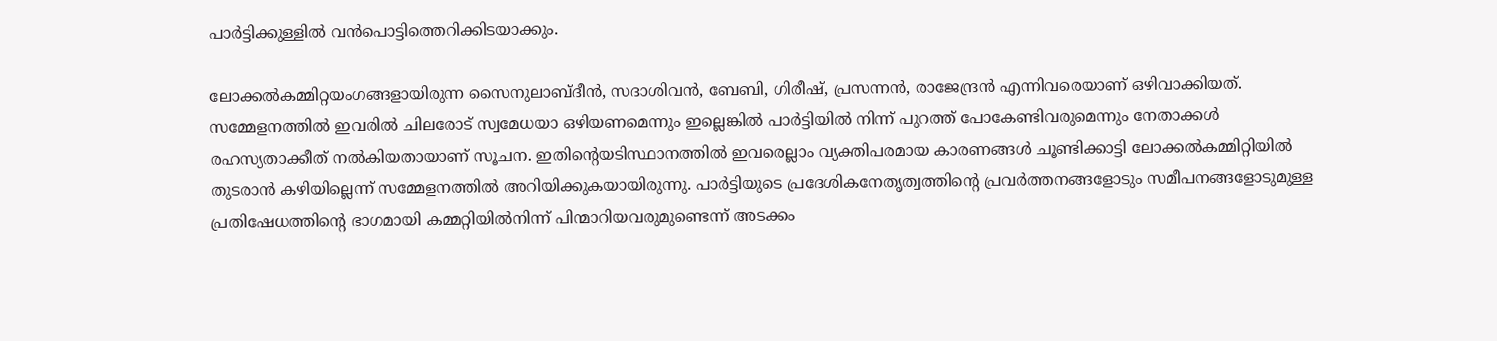പാര്‍ട്ടിക്കുള്ളില്‍ വന്‍പൊട്ടിത്തെറിക്കിടയാക്കും.

ലോക്കല്‍കമ്മിറ്റയംഗങ്ങളായിരുന്ന സൈനുലാബ്ദീന്‍, സദാശിവന്‍, ബേബി, ഗിരീഷ്, പ്രസന്നന്‍, രാജേന്ദ്രന്‍ എന്നിവരെയാണ് ഒഴിവാക്കിയത്. സമ്മേളനത്തില്‍ ഇവരില്‍ ചിലരോട് സ്വമേധയാ ഒഴിയണമെന്നും ഇല്ലെങ്കില്‍ പാര്‍ട്ടിയില്‍ നിന്ന് പുറത്ത് പോകേണ്ടിവരുമെന്നും നേതാക്കള്‍ രഹസ്യതാക്കീത് നല്‍കിയതായാണ് സൂചന. ഇതിന്റെയടിസ്ഥാനത്തില്‍ ഇവരെല്ലാം വ്യക്തിപരമായ കാരണങ്ങള്‍ ചൂണ്ടിക്കാട്ടി ലോക്കല്‍കമ്മിറ്റിയില്‍ തുടരാന്‍ കഴിയില്ലെന്ന് സമ്മേളനത്തില്‍ അറിയിക്കുകയായിരുന്നു. പാര്‍ട്ടിയുടെ പ്രദേശികനേതൃത്വത്തിന്റെ പ്രവര്‍ത്തനങ്ങളോടും സമീപനങ്ങളോടുമുള്ള പ്രതിഷേധത്തിന്റെ ഭാഗമായി കമ്മറ്റിയില്‍നിന്ന് പിന്മാറിയവരുമുണ്ടെന്ന് അടക്കം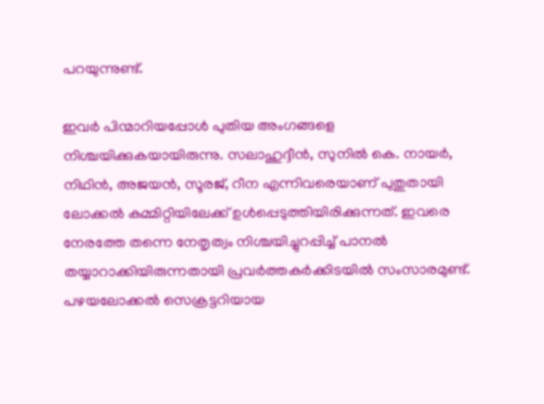പറയുന്നുണ്ട്.

ഇവര്‍ പിന്മാറിയപ്പോള്‍ പുതിയ അംഗങ്ങളെ നിശ്ചയിക്കുകയായിരുന്നു. സലാഹുദ്ദീന്‍, സുനില്‍ കെ. നായര്‍, നിഥിന്‍, അജയന്‍, സൂരജ്, റീന എന്നിവരെയാണ് പുതുതായി ലോക്കല്‍ കമ്മിറ്റിയിലേക്ക് ഉള്‍പ്പെടുത്തിയിരിക്കുന്നത്. ഇവരെ നേരത്തേ തന്നെ നേതൃത്വം നിശ്ചയിച്ചുറപ്പിച്ച് പാനല്‍ തയ്യാറാക്കിയിരുന്നതായി പ്രവര്‍ത്തകര്‍ക്കിടയില്‍ സംസാരമുണ്ട്. പഴയലോക്കല്‍ സെക്രട്ടറിയായ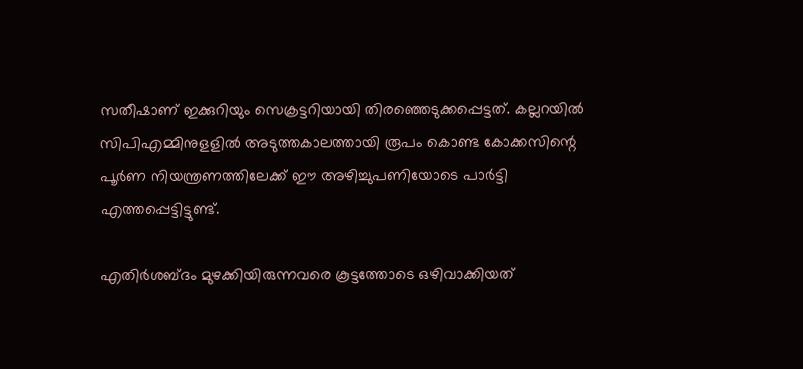സതീഷാണ് ഇക്കുറിയും സെക്രട്ടറിയായി തിരഞ്ഞെടുക്കപ്പെട്ടത്. കല്ലറയില്‍ സിപിഎമ്മിനുളളില്‍ അടുത്തകാലത്തായി രൂപം കൊണ്ട കോക്കസിന്റെ പൂര്‍ണ നിയന്ത്രണത്തിലേക്ക് ഈ അഴിച്ചുപണിയോടെ പാര്‍ട്ടി എത്തപ്പെട്ടിട്ടുണ്ട്.

എതിര്‍ശബ്ദം മുഴക്കിയിരുന്നവരെ കൂട്ടത്തോടെ ഒഴിവാക്കിയത്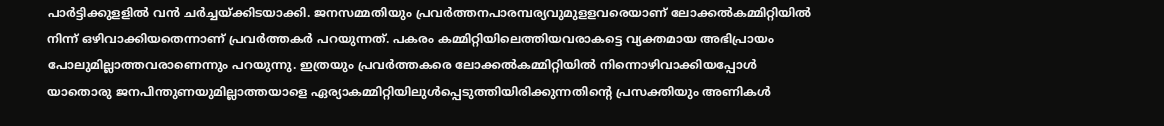പാര്‍ട്ടിക്കുളളില്‍ വന്‍ ചര്‍ച്ചയ്‌ക്കിടയാക്കി. ജനസമ്മതിയും പ്രവര്‍ത്തനപാരമ്പര്യവുമുളളവരെയാണ് ലോക്കല്‍കമ്മിറ്റിയില്‍ നിന്ന് ഒഴിവാക്കിയതെന്നാണ് പ്രവര്‍ത്തകര്‍ പറയുന്നത്. പകരം കമ്മിറ്റിയിലെത്തിയവരാകട്ടെ വ്യക്തമായ അഭിപ്രായം പോലുമില്ലാത്തവരാണെന്നും പറയുന്നു. ഇത്രയും പ്രവര്‍ത്തകരെ ലോക്കല്‍കമ്മിറ്റിയില്‍ നിന്നൊഴിവാക്കിയപ്പോള്‍ യാതൊരു ജനപിന്തുണയുമില്ലാത്തയാളെ ഏര്യാകമ്മിറ്റിയിലുള്‍പ്പെടുത്തിയിരിക്കുന്നതിന്റെ പ്രസക്തിയും അണികള്‍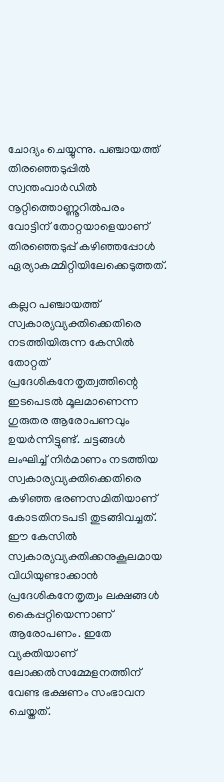ചോദ്യം ചെയ്യുന്നു. പഞ്ചായത്ത് തിരഞ്ഞെടുപ്പില്‍ സ്വന്തംവാര്‍ഡില്‍ നൂറ്റിത്തൊണ്ണൂറില്‍പരം വോട്ടിന് തോറ്റയാളെയാണ് തിരഞ്ഞെടുപ്പ് കഴിഞ്ഞപ്പോള്‍ ഏര്യാകമ്മിറ്റിയിലേക്കെടുത്തത്.

കല്ലറ പഞ്ചായത്ത് സ്വകാര്യവ്യക്തിക്കെതിരെ നടത്തിയിരുന്ന കേസില്‍ തോറ്റത് പ്രദേശികനേതൃത്വത്തിന്റെ ഇടപെടല്‍ മൂലമാണെന്ന ഗുരുതര ആരോപണവും ഉയര്‍ന്നിട്ടുണ്ട്. ചട്ടങ്ങള്‍ ലംഘിച്ച് നിര്‍മാണം നടത്തിയ സ്വകാര്യവ്യക്തിക്കെതിരെ കഴിഞ്ഞ ഭരണസമിതിയാണ് കോടതിനടപടി തുടങ്ങിവച്ചത്. ഈ കേസില്‍ സ്വകാര്യവ്യക്തിക്കനുകൂലമായ വിധിയുണ്ടാക്കാന്‍ പ്രദേശികനേതൃത്വം ലക്ഷങ്ങള്‍ കൈപ്പറ്റിയെന്നാണ് ആരോപണം. ഇതേ വ്യക്തിയാണ് ലോക്കല്‍സമ്മേളനത്തിന് വേണ്ട ഭക്ഷണം സംഭാവന ചെയ്തത്.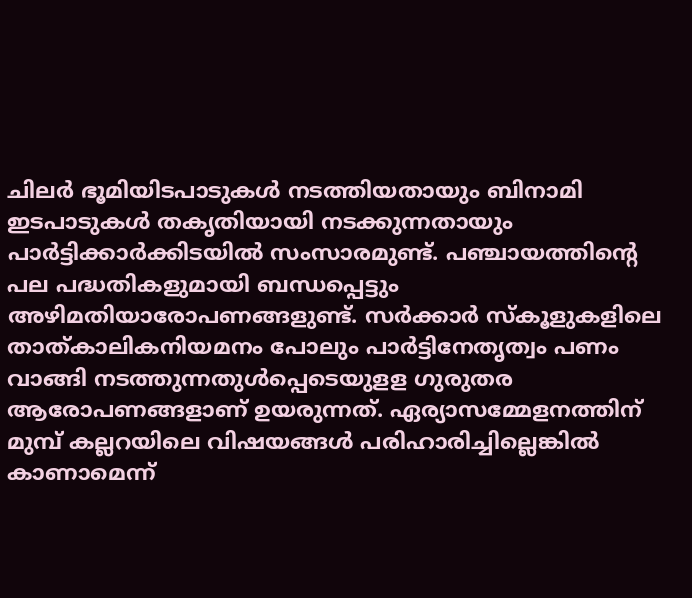ചിലര്‍ ഭൂമിയിടപാടുകള്‍ നടത്തിയതായും ബിനാമി ഇടപാടുകള്‍ തകൃതിയായി നടക്കുന്നതായും പാര്‍ട്ടിക്കാര്‍ക്കിടയില്‍ സംസാരമുണ്ട്. പഞ്ചായത്തിന്റെ പല പദ്ധതികളുമായി ബന്ധപ്പെട്ടും അഴിമതിയാരോപണങ്ങളുണ്ട്. സര്‍ക്കാര്‍ സ്‌കൂളുകളിലെ താത്കാലികനിയമനം പോലും പാര്‍ട്ടിനേതൃത്വം പണം വാങ്ങി നടത്തുന്നതുള്‍പ്പെടെയുളള ഗുരുതര ആരോപണങ്ങളാണ് ഉയരുന്നത്. ഏര്യാസമ്മേളനത്തിന് മുമ്പ് കല്ലറയിലെ വിഷയങ്ങള്‍ പരിഹാരിച്ചില്ലെങ്കില്‍ കാണാമെന്ന്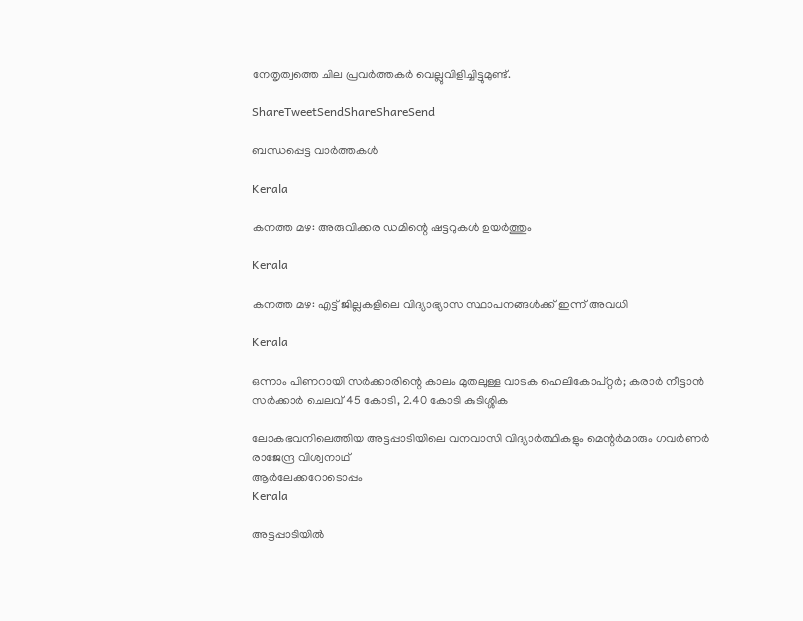നേതൃത്വത്തെ ചില പ്രവര്‍ത്തകര്‍ വെല്ലുവിളിച്ചിട്ടുമുണ്ട്.

ShareTweetSendShareShareSend

ബന്ധപ്പെട്ട വാര്‍ത്തകള്‍

Kerala

കനത്ത മഴ: അരുവിക്കര ഡമിന്റെ ഷട്ടറുകൾ ഉയർത്തും

Kerala

കനത്ത മഴ: എട്ട്‌ ജില്ലകളിലെ വിദ്യാഭ്യാസ സ്ഥാപനങ്ങൾക്ക് ഇന്ന് അവധി

Kerala

ഒന്നാം പിണറായി സര്‍ക്കാരിന്റെ കാലം മുതലുള്ള വാടക ഹെലികോപ്റ്റര്‍; കരാര്‍ നീട്ടാന്‍ സര്‍ക്കാര്‍ ചെലവ് 45 കോടി, 2.40 കോടി കുടിശ്ശിക

ലോകഭവനിലെത്തിയ അട്ടപ്പാടിയിലെ വനവാസി വിദ്യാര്‍ത്ഥികളും മെന്റര്‍മാരും ഗവര്‍ണര്‍ രാജേന്ദ്ര വിശ്വനാഥ്
ആര്‍ലേക്കറോടൊപ്പം
Kerala

അട്ടപ്പാടിയില്‍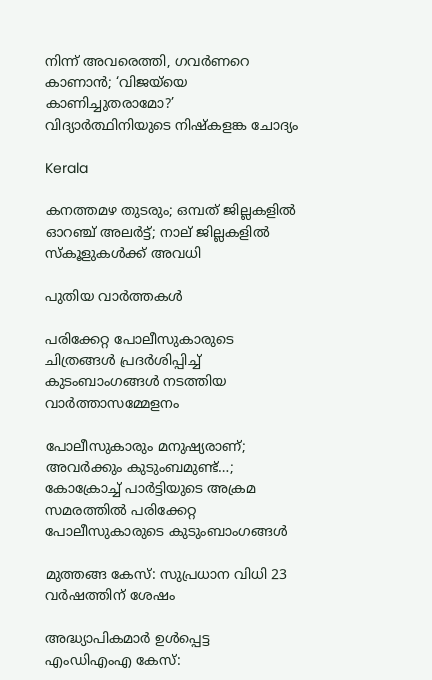നിന്ന് അവരെത്തി, ഗവര്‍ണറെ കാണാന്‍; ‘വിജയ്‌യെ കാണിച്ചുതരാമോ?’ വിദ്യാര്‍ത്ഥിനിയുടെ നിഷ്‌കളങ്ക ചോദ്യം

Kerala

കനത്തമഴ തുടരും; ഒമ്പത് ജില്ലകളില്‍ ഓറഞ്ച് അലര്‍ട്ട്; നാല് ജില്ലകളിൽ സ്കൂളുകൾക്ക് അവധി

പുതിയ വാര്‍ത്തകള്‍

പരിക്കേറ്റ പോലീസുകാരുടെ ചിത്രങ്ങള്‍ പ്രദര്‍ശിപ്പിച്ച് കുടംബാംഗങ്ങള്‍ നടത്തിയ വാര്‍ത്താസമ്മേളനം

പോലീസുകാരും മനുഷ്യരാണ്; അവര്‍ക്കും കുടുംബമുണ്ട്…; കോക്രോച്ച് പാര്‍ട്ടിയുടെ അക്രമ സമരത്തില്‍ പരിക്കേറ്റ പോലീസുകാരുടെ കുടുംബാംഗങ്ങള്‍

മുത്തങ്ങ കേസ്: സുപ്രധാന വിധി 23 വര്‍ഷത്തിന് ശേഷം

അദ്ധ്യാപികമാര്‍ ഉള്‍പ്പെട്ട എംഡിഎംഎ കേസ്: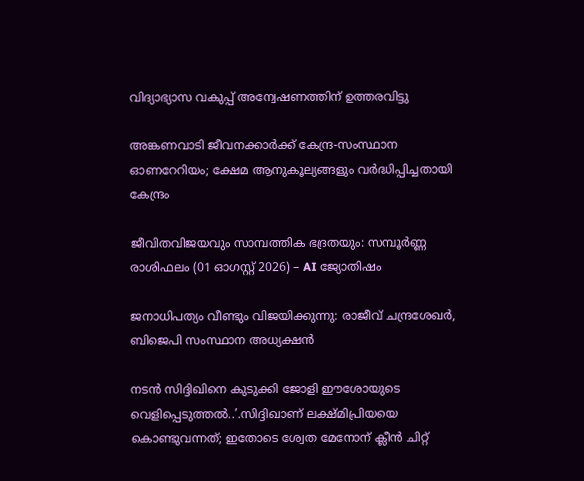വിദ്യാഭ്യാസ വകുപ്പ് അന്വേഷണത്തിന് ഉത്തരവിട്ടു

അങ്കണവാടി ജീവനക്കാര്‍ക്ക് കേന്ദ്ര-സംസ്ഥാന ഓണറേറിയം; ക്ഷേമ ആനുകൂല്യങ്ങളും വര്‍ദ്ധിപ്പിച്ചതായി കേന്ദ്രം

ജീവിതവിജയവും സാമ്പത്തിക ഭദ്രതയും: സമ്പൂർണ്ണ രാശിഫലം (01 ഓഗസ്റ്റ് 2026) – AI ജ്യോതിഷം

ജനാധിപത്യം വീണ്ടും വിജയിക്കുന്നു: രാജീവ്‌ ചന്ദ്രശേഖർ, ബിജെപി സംസ്ഥാന അധ്യക്ഷൻ

നടന്‍ സിദ്ദിഖിനെ കുടുക്കി ജോളി ഈശോയുടെ വെളിപ്പെടുത്തല്‍..’.സിദ്ദിഖാണ് ലക്ഷ്മിപ്രിയയെ കൊണ്ടുവന്നത്; ഇതോടെ ശ്വേത മേനോന് ക്ലീന്‍ ചിറ്റ്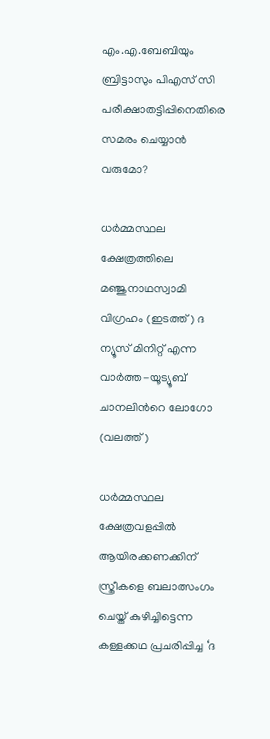എം.എ.ബേബിയും ബ്രിട്ടാസും പിഎസ് സി പരീക്ഷാതട്ടിപ്പിനെതിരെ സമരം ചെയ്യാന്‍ വരുമോ?

ധര്‍മ്മസ്ഥല ക്ഷേത്രത്തിലെ മഞ്ജുനാഥസ്വാമി വിഗ്രഹം (ഇടത്ത്) ദ ന്യൂസ് മിനിറ്റ് എന്ന വാര്‍ത്ത-യൂട്യൂബ് ചാനലിന്‍റെ ലോഗോ (വലത്ത്)

ധര്‍മ്മസ്ഥല ക്ഷേത്രവളപ്പില്‍ ആയിരക്കണക്കിന് സ്ത്രീകളെ ബലാത്സംഗം ചെയ്ത് കുഴിച്ചിട്ടെന്ന കള്ളക്കഥ പ്രചരിപ്പിച്ച ‘ദ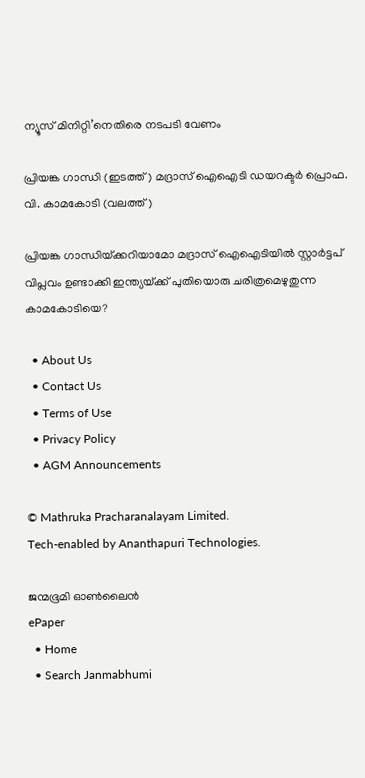ന്യൂസ് മിനിറ്റി’നെതിരെ നടപടി വേണം

പ്രിയങ്ക ഗാന്ധി (ഇടത്ത്) മദ്രാസ് ഐഐടി ഡയറക്ടര്‍ പ്രൊഫ. വി. കാമകോടി (വലത്ത്)

പ്രിയങ്ക ഗാന്ധിയ്‌ക്കറിയാമോ മദ്രാസ് ഐഐടിയില്‍ സ്റ്റാര്‍ട്ടപ് വിപ്ലവം ഉണ്ടാക്കി ഇന്ത്യയ്‌ക്ക് പുതിയൊരു ചരിത്രമെഴുതുന്ന കാമകോടിയെ?

  • About Us
  • Contact Us
  • Terms of Use
  • Privacy Policy
  • AGM Announcements

© Mathruka Pracharanalayam Limited.
Tech-enabled by Ananthapuri Technologies.

ജന്മഭൂമി ഓണ്‍ലൈന്‍
ePaper
  • Home
  • Search Janmabhumi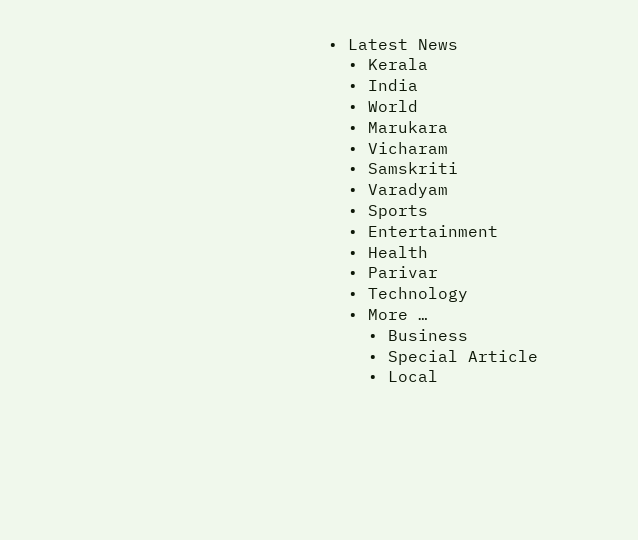• Latest News
  • Kerala
  • India
  • World
  • Marukara
  • Vicharam
  • Samskriti
  • Varadyam
  • Sports
  • Entertainment
  • Health
  • Parivar
  • Technology
  • More …
    • Business
    • Special Article
    • Local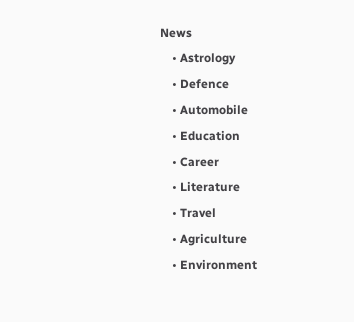News
    • Astrology
    • Defence
    • Automobile
    • Education
    • Career
    • Literature
    • Travel
    • Agriculture
    • Environment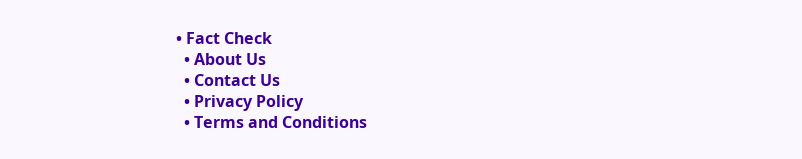• Fact Check
  • About Us
  • Contact Us
  • Privacy Policy
  • Terms and Conditions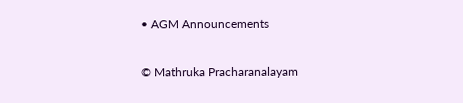• AGM Announcements

© Mathruka Pracharanalayam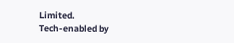Limited.
Tech-enabled by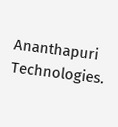Ananthapuri Technologies.